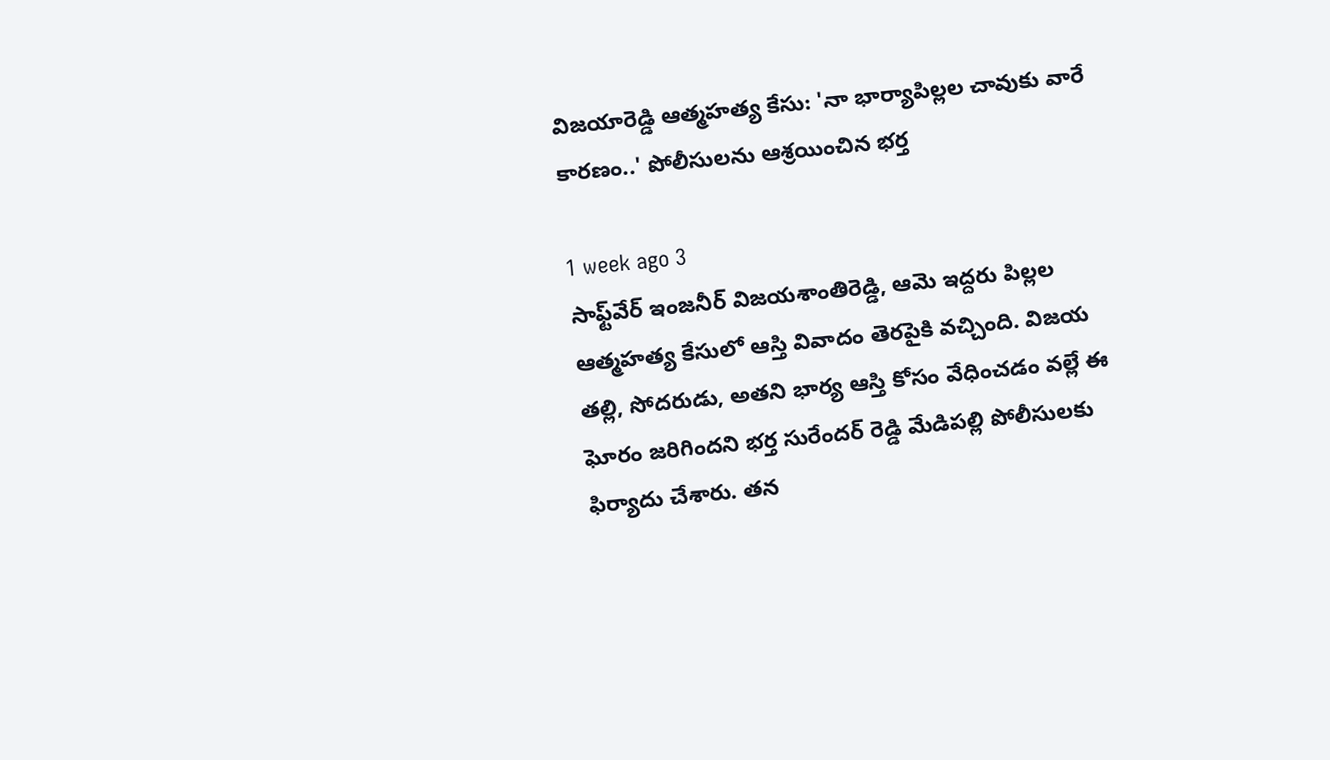విజయారెడ్డి ఆత్మహత్య కేసు: 'నా భార్యాపిల్లల చావుకు వారే కారణం..' పోలీసులను ఆశ్రయించిన భర్త

1 week ago 3
సాఫ్ట్‌వేర్ ఇంజనీర్ విజయశాంతిరెడ్డి, ఆమె ఇద్దరు పిల్లల ఆత్మహత్య కేసులో ఆస్తి వివాదం తెరపైకి వచ్చింది. విజయ తల్లి, సోదరుడు, అతని భార్య ఆస్తి కోసం వేధించడం వల్లే ఈ ఘోరం జరిగిందని భర్త సురేందర్ రెడ్డి మేడిపల్లి పోలీసులకు ఫిర్యాదు చేశారు. తన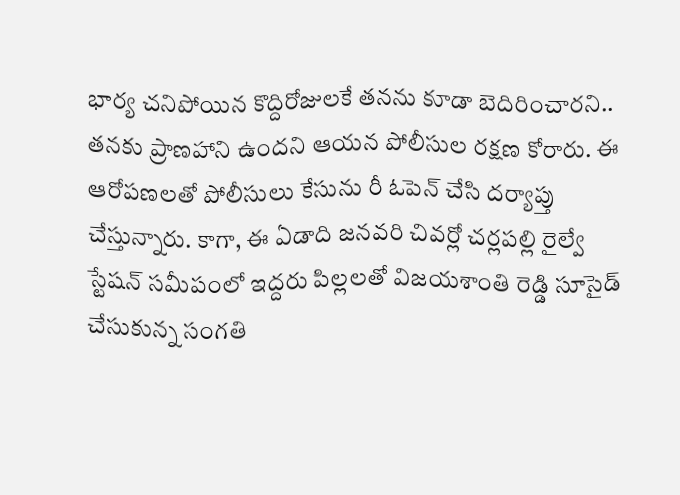భార్య చనిపోయిన కొద్దిరోజులకే తనను కూడా బెదిరించారని.. తనకు ప్రాణహాని ఉందని ఆయన పోలీసుల రక్షణ కోరారు. ఈ ఆరోపణలతో పోలీసులు కేసును రీ ఓపెన్ చేసి దర్యాప్తు చేస్తున్నారు. కాగా, ఈ ఏడాది జనవరి చివర్లో చర్లపల్లి రైల్వే స్టేషన్ సమీపంలో ఇద్దరు పిల్లలతో విజయశాంతి రెడ్డి సూసైడ్ చేసుకున్న సంగతి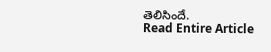తెలిసిందే.
Read Entire Article